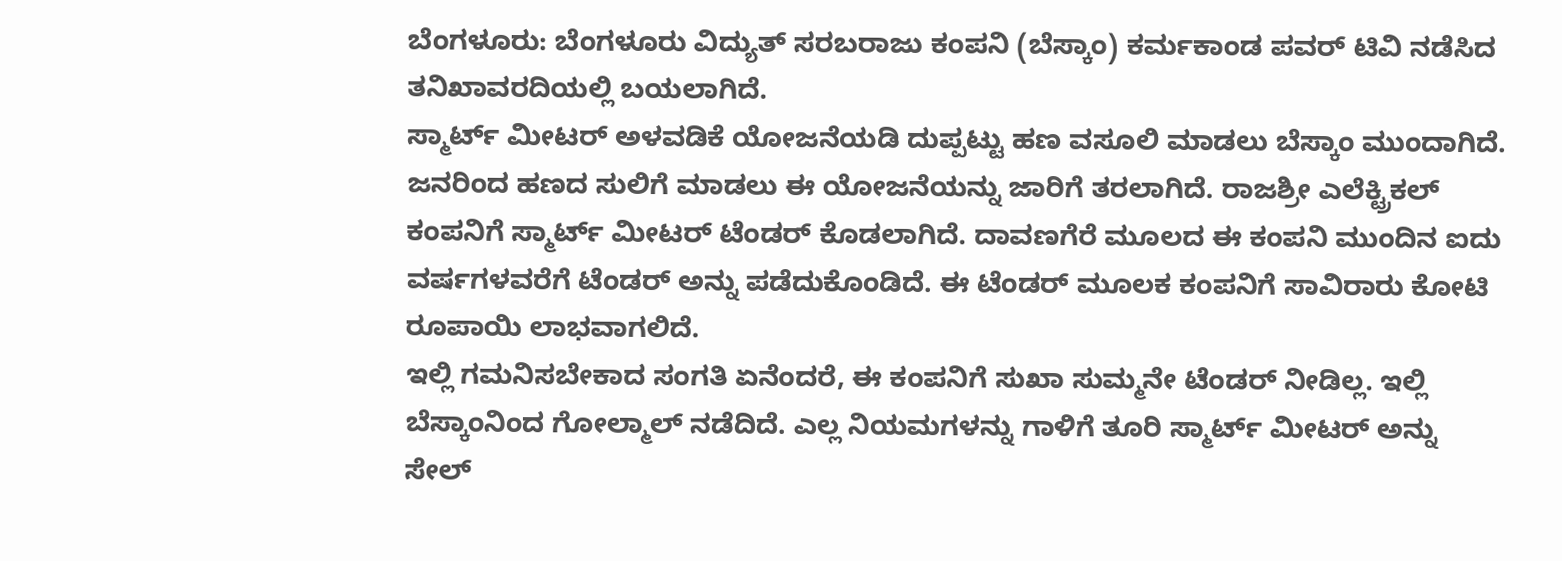ಬೆಂಗಳೂರು: ಬೆಂಗಳೂರು ವಿದ್ಯುತ್ ಸರಬರಾಜು ಕಂಪನಿ (ಬೆಸ್ಕಾಂ) ಕರ್ಮಕಾಂಡ ಪವರ್ ಟಿವಿ ನಡೆಸಿದ ತನಿಖಾವರದಿಯಲ್ಲಿ ಬಯಲಾಗಿದೆ.
ಸ್ಮಾರ್ಟ್ ಮೀಟರ್ ಅಳವಡಿಕೆ ಯೋಜನೆಯಡಿ ದುಪ್ಪಟ್ಟು ಹಣ ವಸೂಲಿ ಮಾಡಲು ಬೆಸ್ಕಾಂ ಮುಂದಾಗಿದೆ. ಜನರಿಂದ ಹಣದ ಸುಲಿಗೆ ಮಾಡಲು ಈ ಯೋಜನೆಯನ್ನು ಜಾರಿಗೆ ತರಲಾಗಿದೆ. ರಾಜಶ್ರೀ ಎಲೆಕ್ಟ್ರಿಕಲ್ ಕಂಪನಿಗೆ ಸ್ಮಾರ್ಟ್ ಮೀಟರ್ ಟೆಂಡರ್ ಕೊಡಲಾಗಿದೆ. ದಾವಣಗೆರೆ ಮೂಲದ ಈ ಕಂಪನಿ ಮುಂದಿನ ಐದು ವರ್ಷಗಳವರೆಗೆ ಟೆಂಡರ್ ಅನ್ನು ಪಡೆದುಕೊಂಡಿದೆ. ಈ ಟೆಂಡರ್ ಮೂಲಕ ಕಂಪನಿಗೆ ಸಾವಿರಾರು ಕೋಟಿ ರೂಪಾಯಿ ಲಾಭವಾಗಲಿದೆ.
ಇಲ್ಲಿ ಗಮನಿಸಬೇಕಾದ ಸಂಗತಿ ಏನೆಂದರೆ, ಈ ಕಂಪನಿಗೆ ಸುಖಾ ಸುಮ್ಮನೇ ಟೆಂಡರ್ ನೀಡಿಲ್ಲ. ಇಲ್ಲಿ ಬೆಸ್ಕಾಂನಿಂದ ಗೋಲ್ಮಾಲ್ ನಡೆದಿದೆ. ಎಲ್ಲ ನಿಯಮಗಳನ್ನು ಗಾಳಿಗೆ ತೂರಿ ಸ್ಮಾರ್ಟ್ ಮೀಟರ್ ಅನ್ನು ಸೇಲ್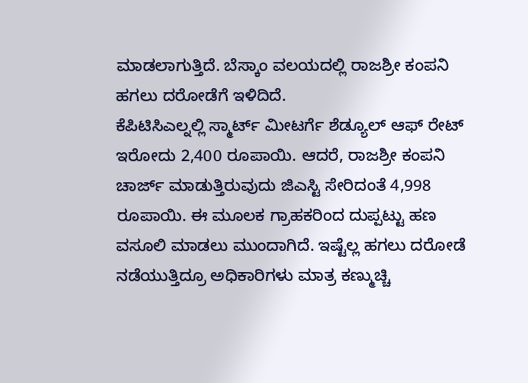ಮಾಡಲಾಗುತ್ತಿದೆ. ಬೆಸ್ಕಾಂ ವಲಯದಲ್ಲಿ ರಾಜಶ್ರೀ ಕಂಪನಿ ಹಗಲು ದರೋಡೆಗೆ ಇಳಿದಿದೆ.
ಕೆಪಿಟಿಸಿಎಲ್ನಲ್ಲಿ ಸ್ಮಾರ್ಟ್ ಮೀಟರ್ಗೆ ಶೆಡ್ಯೂಲ್ ಆಫ್ ರೇಟ್ ಇರೋದು 2,400 ರೂಪಾಯಿ. ಆದರೆ, ರಾಜಶ್ರೀ ಕಂಪನಿ ಚಾರ್ಜ್ ಮಾಡುತ್ತಿರುವುದು ಜಿಎಸ್ಟಿ ಸೇರಿದಂತೆ 4,998 ರೂಪಾಯಿ. ಈ ಮೂಲಕ ಗ್ರಾಹಕರಿಂದ ದುಪ್ಪಟ್ಟು ಹಣ ವಸೂಲಿ ಮಾಡಲು ಮುಂದಾಗಿದೆ. ಇಷ್ಟೆಲ್ಲ ಹಗಲು ದರೋಡೆ ನಡೆಯುತ್ತಿದ್ರೂ ಅಧಿಕಾರಿಗಳು ಮಾತ್ರ ಕಣ್ಮುಚ್ಚಿ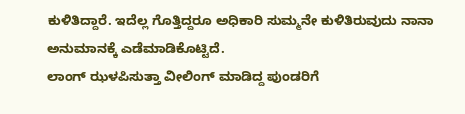ಕುಳಿತಿದ್ದಾರೆ. ಇದೆಲ್ಲ ಗೊತ್ತಿದ್ದರೂ ಅಧಿಕಾರಿ ಸುಮ್ಮನೇ ಕುಳಿತಿರುವುದು ನಾನಾ ಅನುಮಾನಕ್ಕೆ ಎಡೆಮಾಡಿಕೊಟ್ಟಿದೆ.
ಲಾಂಗ್ ಝಳಪಿಸುತ್ತಾ ವೀಲಿಂಗ್ ಮಾಡಿದ್ದ ಪುಂಡರಿಗೆ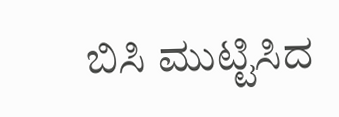ಬಿಸಿ ಮುಟ್ಟಿಸಿದ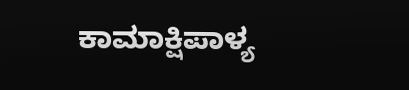ಕಾಮಾಕ್ಷಿಪಾಳ್ಯ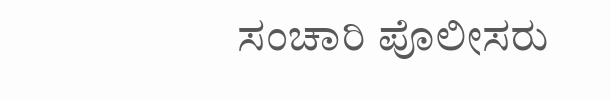ಸಂಚಾರಿ ಪೊಲೀಸರು